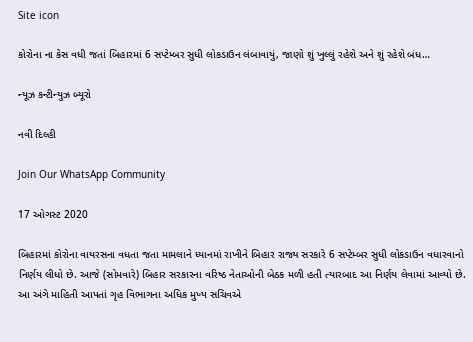Site icon

કોરોના ના કેસ વધી જતાં બિહારમાં 6 સપ્ટેમ્બર સુધી લોકડાઉન લંબાવાયું, જાણો શું ખુલ્લું રહેશે અને શું રહેશે બંધ…

ન્યૂઝ કન્ટીન્યુઝ બ્યૂરો

નવી દિલ્હી

Join Our WhatsApp Community

17 ઓગસ્ટ 2020

બિહારમાં કોરોના વાયરસના વધતા જતા મામલાને ધ્યાનમાં રાખીને બિહાર રાજ્ય સરકારે 6 સપ્ટેમ્બર સુધી લોકડાઉન વધારવાનો નિર્ણય લીધો છે. આજે (સોમવારે) બિહાર સરકારના વરિષ્ઠ નેતાઓની બેઠક મળી હતી ત્યારબાદ આ નિર્ણય લેવામાં આવ્યો છે. આ અંગે માહિતી આપતાં ગૃહ વિભાગના અધિક મુખ્ય સચિવએ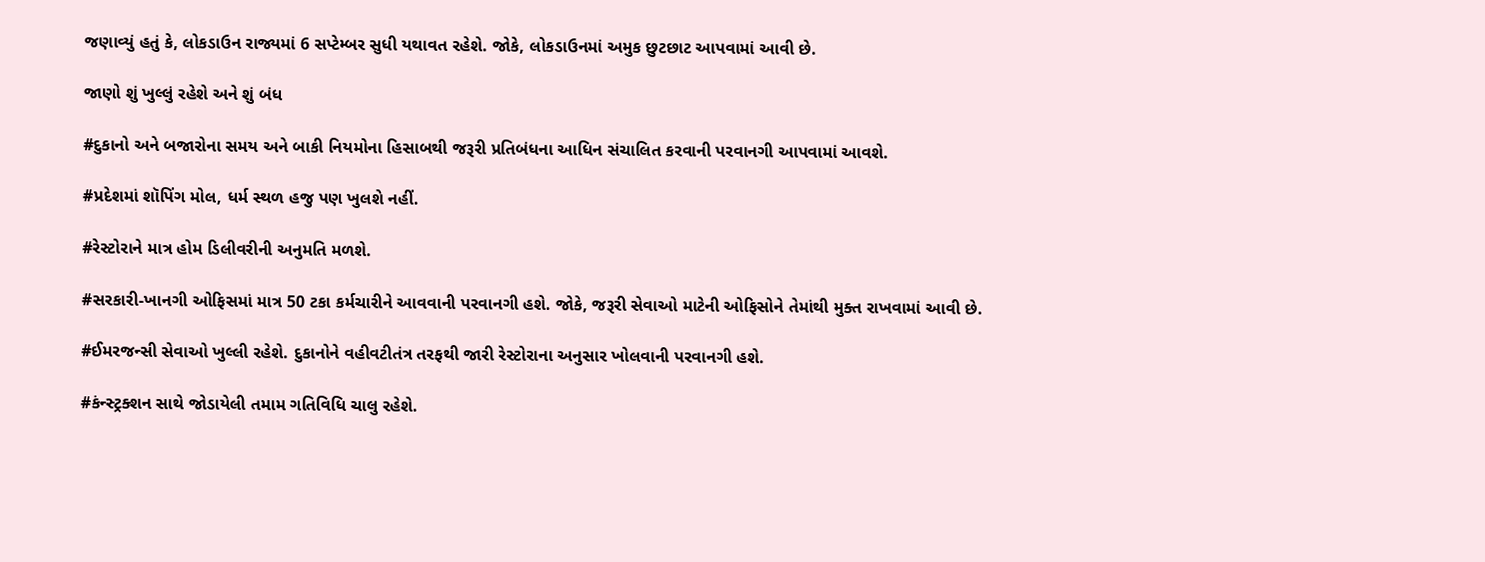જણાવ્યું હતું કે, લોકડાઉન રાજ્યમાં 6 સપ્ટેમ્બર સુધી યથાવત રહેશે. જોકે, લોકડાઉનમાં અમુક છુટછાટ આપવામાં આવી છે.

જાણો શું ખુલ્લું રહેશે અને શું બંધ

#દુકાનો અને બજારોના સમય અને બાકી નિયમોના હિસાબથી જરૂરી પ્રતિબંધના આધિન સંચાલિત કરવાની પરવાનગી આપવામાં આવશે.

#પ્રદેશમાં શૉપિંગ મોલ, ધર્મ સ્થળ હજુ પણ ખુલશે નહીં.

#રેસ્ટોરાને માત્ર હોમ ડિલીવરીની અનુમતિ મળશે.

#સરકારી-ખાનગી ઓફિસમાં માત્ર 50 ટકા કર્મચારીને આવવાની પરવાનગી હશે. જોકે, જરૂરી સેવાઓ માટેની ઓફિસોને તેમાંથી મુક્ત રાખવામાં આવી છે.

#ઈમરજન્સી સેવાઓ ખુલ્લી રહેશે. દુકાનોને વહીવટીતંત્ર તરફથી જારી રેસ્ટોરાના અનુસાર ખોલવાની પરવાનગી હશે.

#કંન્સ્ટ્રક્શન સાથે જોડાયેલી તમામ ગતિવિધિ ચાલુ રહેશે.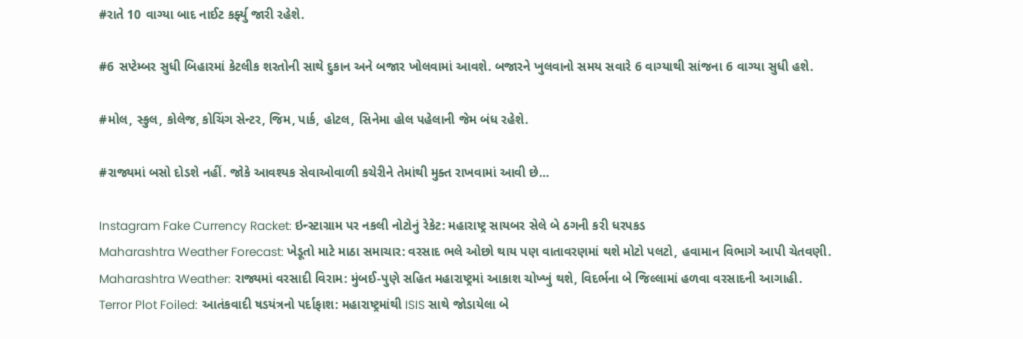#રાતે 10 વાગ્યા બાદ નાઈટ કર્ફ્યુ જારી રહેશે.

#6 સપ્ટેમ્બર સુધી બિહારમાં કેટલીક શરતોની સાથે દુકાન અને બજાર ખોલવામાં આવશે. બજારને ખુલવાનો સમય સવારે 6 વાગ્યાથી સાંજના 6 વાગ્યા સુધી હશે.

#મોલ, સ્કુલ, કોલેજ, કોચિંગ સેન્ટર, જિમ, પાર્ક, હોટલ, સિનેમા હોલ પહેલાની જેમ બંધ રહેશે.

#રાજ્યમાં બસો દોડશે નહીં. જોકે આવશ્યક સેવાઓવાળી કચેરીને તેમાંથી મુક્ત રાખવામાં આવી છે…

Instagram Fake Currency Racket: ઇન્સ્ટાગ્રામ પર નકલી નોટોનું રેકેટ: મહારાષ્ટ્ર સાયબર સેલે બે ઠગની કરી ધરપકડ
Maharashtra Weather Forecast: ખેડૂતો માટે માઠા સમાચાર: વરસાદ ભલે ઓછો થાય પણ વાતાવરણમાં થશે મોટો પલટો, હવામાન વિભાગે આપી ચેતવણી.
Maharashtra Weather: રાજ્યમાં વરસાદી વિરામ: મુંબઈ-પુણે સહિત મહારાષ્ટ્રમાં આકાશ ચોખ્ખું થશે, વિદર્ભના બે જિલ્લામાં હળવા વરસાદની આગાહી.
Terror Plot Foiled: આતંકવાદી ષડયંત્રનો પર્દાફાશ: મહારાષ્ટ્રમાંથી ISIS સાથે જોડાયેલા બે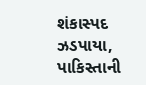શંકાસ્પદ ઝડપાયા, પાકિસ્તાની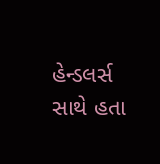હેન્ડલર્સ સાથે હતા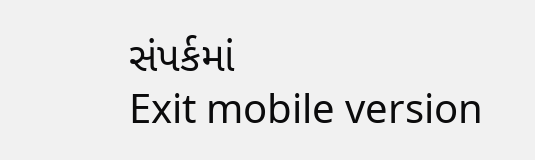સંપર્કમાં
Exit mobile version